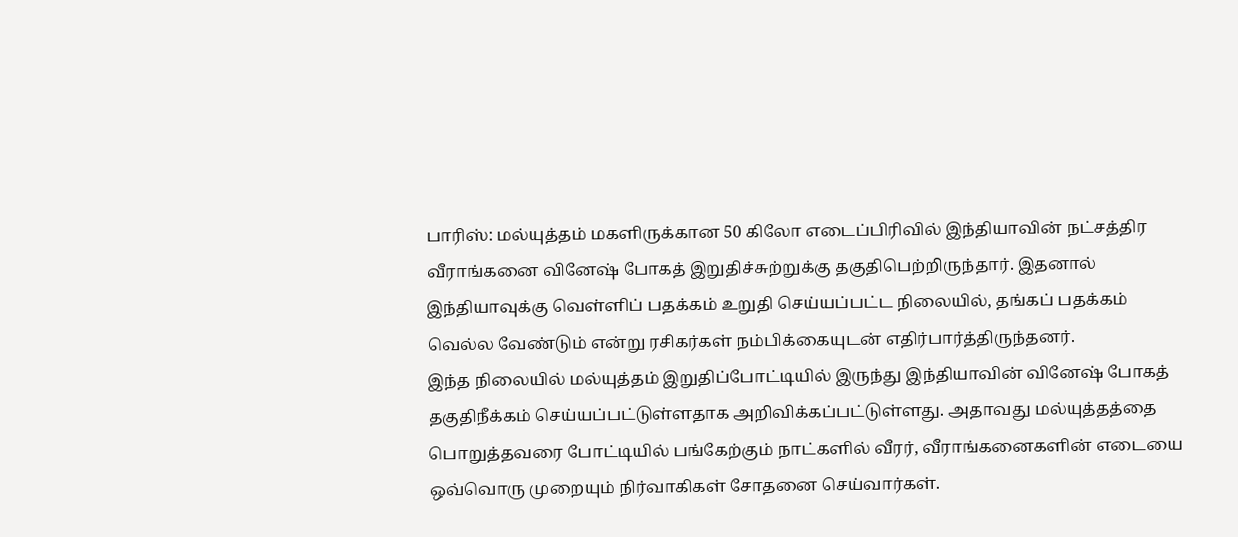பாரிஸ்: மல்யுத்தம் மகளிருக்கான 50 கிலோ எடைப்பிரிவில் இந்தியாவின் நட்சத்திர வீராங்கனை வினேஷ் போகத் இறுதிச்சுற்றுக்கு தகுதிபெற்றிருந்தார். இதனால் இந்தியாவுக்கு வெள்ளிப் பதக்கம் உறுதி செய்யப்பட்ட நிலையில், தங்கப் பதக்கம் வெல்ல வேண்டும் என்று ரசிகர்கள் நம்பிக்கையுடன் எதிர்பார்த்திருந்தனர்.
இந்த நிலையில் மல்யுத்தம் இறுதிப்போட்டியில் இருந்து இந்தியாவின் வினேஷ் போகத் தகுதிநீக்கம் செய்யப்பட்டுள்ளதாக அறிவிக்கப்பட்டுள்ளது. அதாவது மல்யுத்தத்தை பொறுத்தவரை போட்டியில் பங்கேற்கும் நாட்களில் வீரர், வீராங்கனைகளின் எடையை ஒவ்வொரு முறையும் நிர்வாகிகள் சோதனை செய்வார்கள்.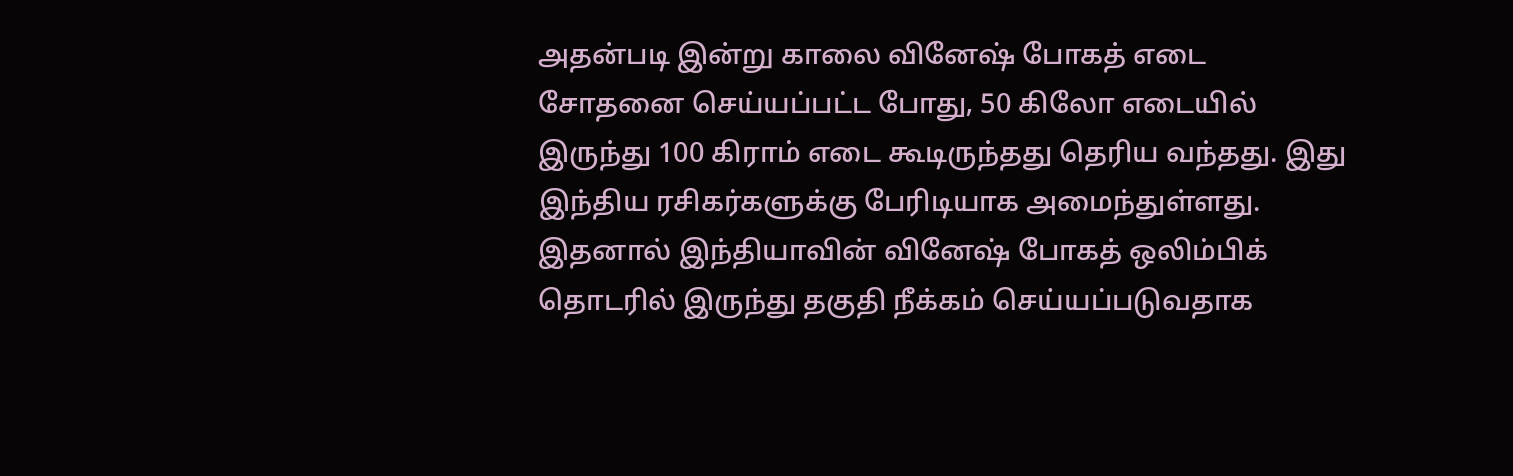அதன்படி இன்று காலை வினேஷ் போகத் எடை சோதனை செய்யப்பட்ட போது, 50 கிலோ எடையில் இருந்து 100 கிராம் எடை கூடிருந்தது தெரிய வந்தது. இது இந்திய ரசிகர்களுக்கு பேரிடியாக அமைந்துள்ளது. இதனால் இந்தியாவின் வினேஷ் போகத் ஒலிம்பிக் தொடரில் இருந்து தகுதி நீக்கம் செய்யப்படுவதாக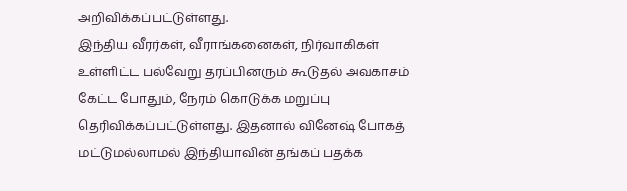அறிவிக்கப்பட்டுள்ளது.
இந்திய வீரர்கள், வீராங்கனைகள், நிர்வாகிகள் உள்ளிட்ட பல்வேறு தரப்பினரும் கூடுதல் அவகாசம் கேட்ட போதும், நேரம் கொடுக்க மறுப்பு தெரிவிக்கப்பட்டுள்ளது. இதனால் வினேஷ் போகத் மட்டுமல்லாமல் இந்தியாவின் தங்கப் பதக்க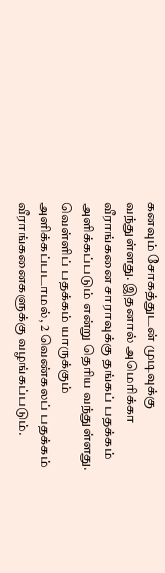கனவும் சோகத்துடன் முடிவுக்கு வந்துள்ளது. இதனால் அமெரிக்கா வீராங்கனை சாராவுக்கு தங்கப் பதக்கம் அளிக்கப்படும் என்று தெரிய வந்துள்ளது.
வெள்ளிப் பதக்கம் யாருக்கும் அளிக்கப்படாமல், 2 வெண்கலப் பதக்கம் வீராங்கனைகளுக்கு வழங்கப்படும்.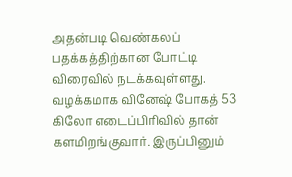அதன்படி வெண்கலப் பதக்கத்திற்கான போட்டி விரைவில் நடக்கவுள்ளது. வழக்கமாக வினேஷ் போகத் 53 கிலோ எடைப்பிரிவில் தான் களமிறங்குவார். இருப்பினும்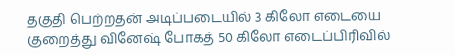தகுதி பெற்றதன் அடிப்படையில் 3 கிலோ எடையை குறைத்து வினேஷ் போகத் 50 கிலோ எடைப்பிரிவில்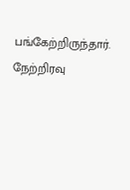பங்கேற்றிருந்தார்.
நேற்றிரவு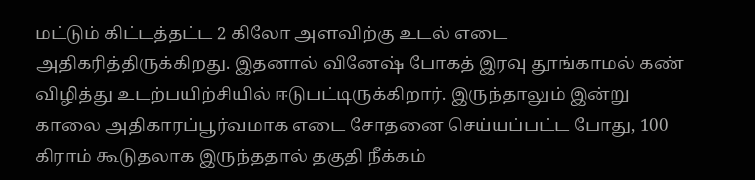மட்டும் கிட்டத்தட்ட 2 கிலோ அளவிற்கு உடல் எடை அதிகரித்திருக்கிறது. இதனால் வினேஷ் போகத் இரவு தூங்காமல் கண் விழித்து உடற்பயிற்சியில் ஈடுபட்டிருக்கிறார். இருந்தாலும் இன்று காலை அதிகாரப்பூர்வமாக எடை சோதனை செய்யப்பட்ட போது, 100 கிராம் கூடுதலாக இருந்ததால் தகுதி நீக்கம்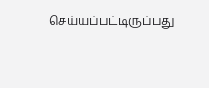செய்யப்பட்டிருப்பது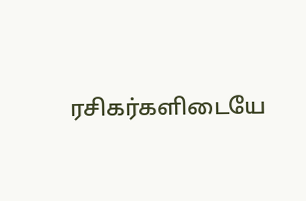ரசிகர்களிடையே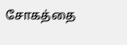சோகத்தை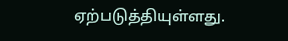ஏற்படுத்தியுள்ளது.